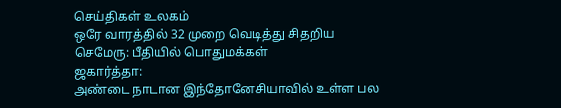செய்திகள் உலகம்
ஒரே வாரத்தில் 32 முறை வெடித்து சிதறிய செமேரு: பீதியில் பொதுமக்கள்
ஜகார்த்தா:
அண்டை நாடான இந்தோனேசியாவில் உள்ள பல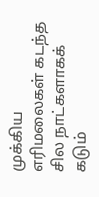முக்கிய எரிமலைகள் கடந்த சில நாட்களாகக் கடும்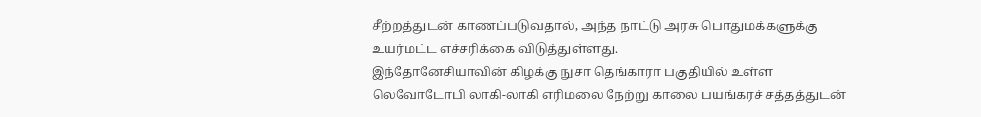சீற்றத்துடன் காணப்படுவதால், அந்த நாட்டு அரசு பொதுமக்களுக்கு உயர்மட்ட எச்சரிக்கை விடுத்துள்ளது.
இந்தோனேசியாவின் கிழக்கு நுசா தெங்காரா பகுதியில் உள்ள லெவோடோபி லாகி-லாகி எரிமலை நேற்று காலை பயங்கரச் சத்தத்துடன்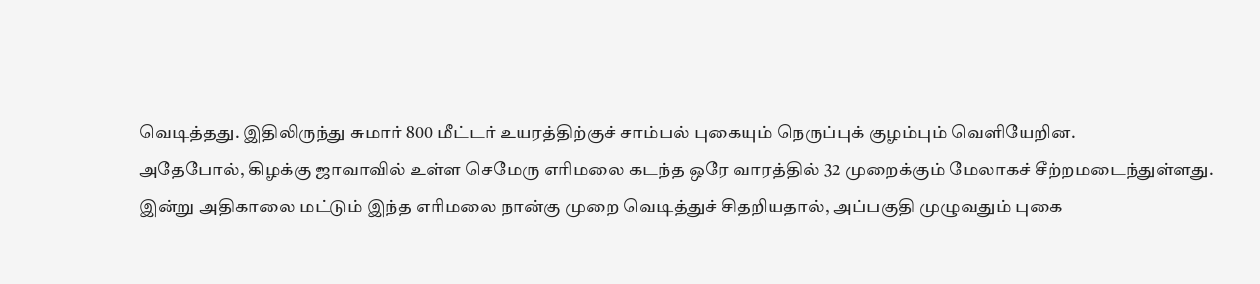வெடித்தது. இதிலிருந்து சுமார் 800 மீட்டர் உயரத்திற்குச் சாம்பல் புகையும் நெருப்புக் குழம்பும் வெளியேறின.
அதேபோல், கிழக்கு ஜாவாவில் உள்ள செமேரு எரிமலை கடந்த ஒரே வாரத்தில் 32 முறைக்கும் மேலாகச் சீற்றமடைந்துள்ளது. இன்று அதிகாலை மட்டும் இந்த எரிமலை நான்கு முறை வெடித்துச் சிதறியதால், அப்பகுதி முழுவதும் புகை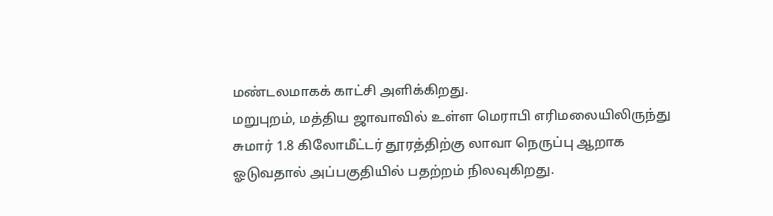மண்டலமாகக் காட்சி அளிக்கிறது.
மறுபுறம், மத்திய ஜாவாவில் உள்ள மெராபி எரிமலையிலிருந்து சுமார் 1.8 கிலோமீட்டர் தூரத்திற்கு லாவா நெருப்பு ஆறாக ஓடுவதால் அப்பகுதியில் பதற்றம் நிலவுகிறது.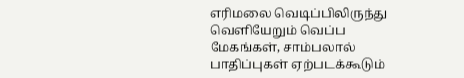எரிமலை வெடிப்பிலிருந்து வெளியேறும் வெப்ப மேகங்கள், சாம்பலால் பாதிப்புகள் ஏற்படக்கூடும்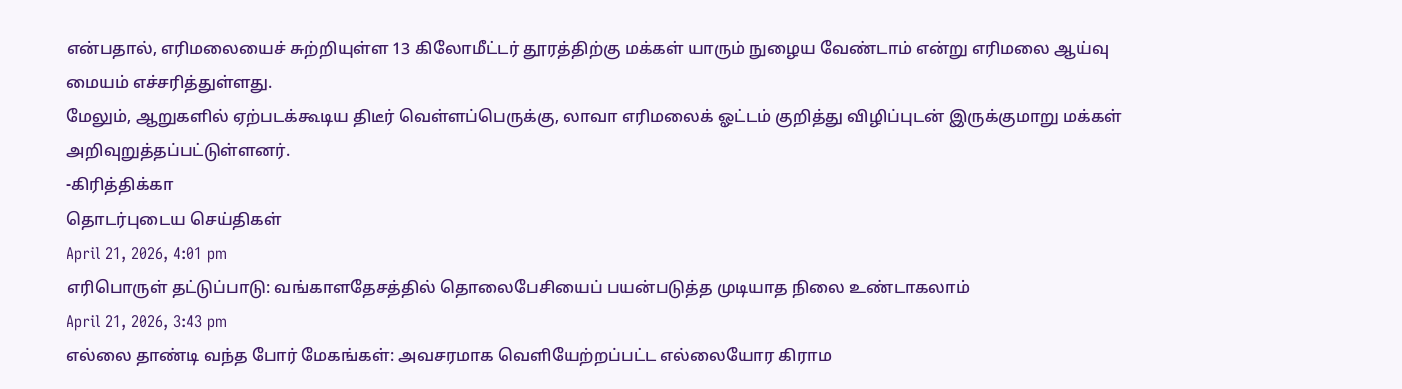என்பதால், எரிமலையைச் சுற்றியுள்ள 13 கிலோமீட்டர் தூரத்திற்கு மக்கள் யாரும் நுழைய வேண்டாம் என்று எரிமலை ஆய்வு மையம் எச்சரித்துள்ளது.
மேலும், ஆறுகளில் ஏற்படக்கூடிய திடீர் வெள்ளப்பெருக்கு, லாவா எரிமலைக் ஓட்டம் குறித்து விழிப்புடன் இருக்குமாறு மக்கள் அறிவுறுத்தப்பட்டுள்ளனர்.
-கிரித்திக்கா
தொடர்புடைய செய்திகள்
April 21, 2026, 4:01 pm
எரிபொருள் தட்டுப்பாடு: வங்காளதேசத்தில் தொலைபேசியைப் பயன்படுத்த முடியாத நிலை உண்டாகலாம்
April 21, 2026, 3:43 pm
எல்லை தாண்டி வந்த போர் மேகங்கள்: அவசரமாக வெளியேற்றப்பட்ட எல்லையோர கிராம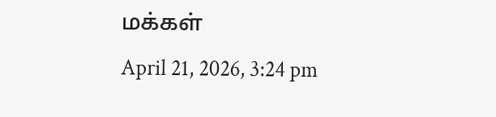மக்கள்
April 21, 2026, 3:24 pm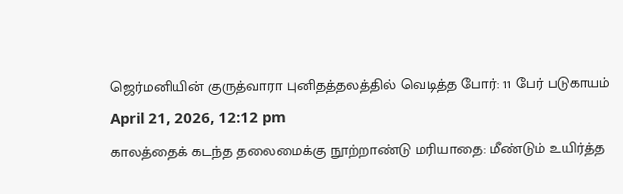ஜெர்மனியின் குருத்வாரா புனிதத்தலத்தில் வெடித்த போர்: 11 பேர் படுகாயம்
April 21, 2026, 12:12 pm
காலத்தைக் கடந்த தலைமைக்கு நூற்றாண்டு மரியாதை: மீண்டும் உயிர்த்த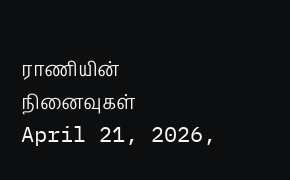ராணியின் நினைவுகள்
April 21, 2026,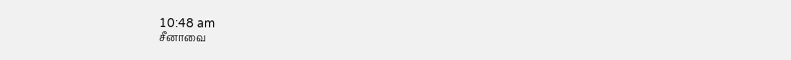10:48 am
சீனாவை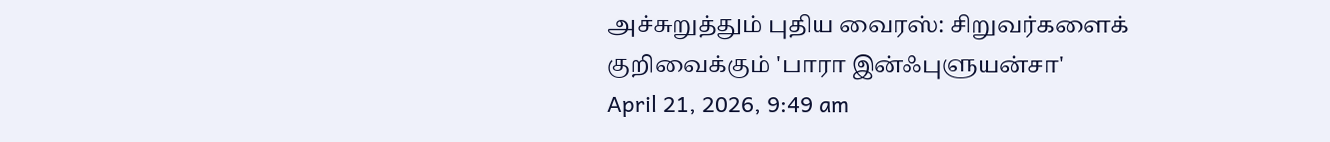அச்சுறுத்தும் புதிய வைரஸ்: சிறுவர்களைக் குறிவைக்கும் 'பாரா இன்ஃபுளுயன்சா'
April 21, 2026, 9:49 am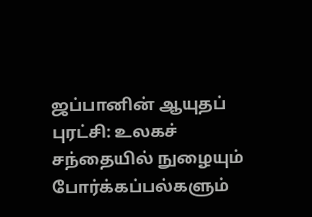ஜப்பானின் ஆயுதப் புரட்சி: உலகச் சந்தையில் நுழையும் போர்க்கப்பல்களும்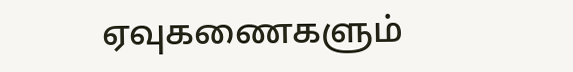ஏவுகணைகளும்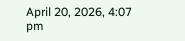April 20, 2026, 4:07 pm